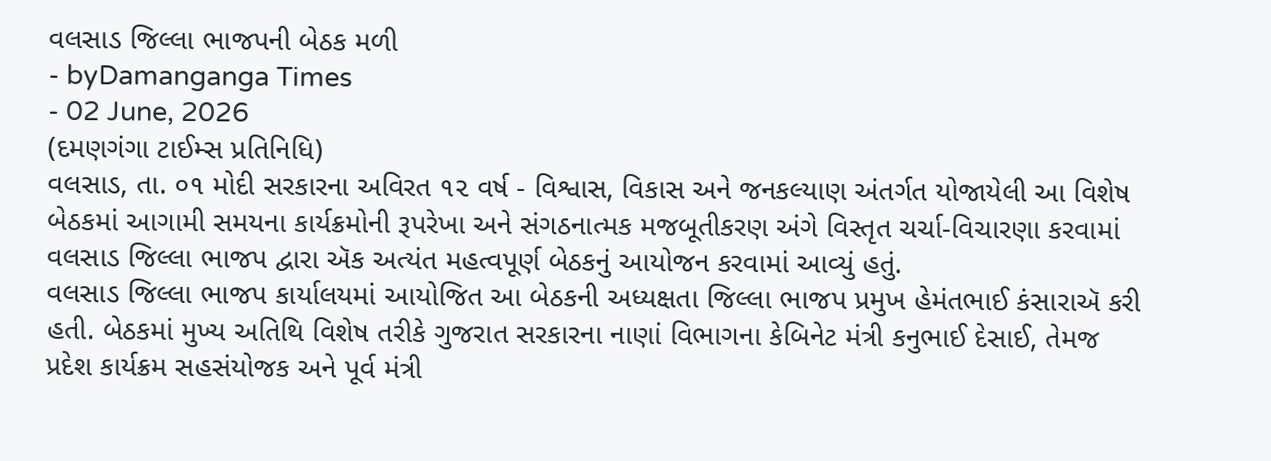વલસાડ જિલ્લા ભાજપની બેઠક મળી
- byDamanganga Times
- 02 June, 2026
(દમણગંગા ટાઈમ્સ પ્રતિનિધિ)
વલસાડ, તા. ૦૧ મોદી સરકારના અવિરત ૧૨ વર્ષ - વિશ્વાસ, વિકાસ અને જનકલ્યાણ અંતર્ગત યોજાયેલી આ વિશેષ બેઠકમાં આગામી સમયના કાર્યક્રમોની રૂપરેખા અને સંગઠનાત્મક મજબૂતીકરણ અંગે વિસ્તૃત ચર્ચા-વિચારણા કરવામાં વલસાડ જિલ્લા ભાજપ દ્વારા ઍક અત્યંત મહત્વપૂર્ણ બેઠકનું આયોજન કરવામાં આવ્યું હતું.
વલસાડ જિલ્લા ભાજપ કાર્યાલયમાં આયોજિત આ બેઠકની અધ્યક્ષતા જિલ્લા ભાજપ પ્રમુખ હેમંતભાઈ કંસારાઍ કરી હતી. બેઠકમાં મુખ્ય અતિથિ વિશેષ તરીકે ગુજરાત સરકારના નાણાં વિભાગના કેબિનેટ મંત્રી કનુભાઈ દેસાઈ, તેમજ પ્રદેશ કાર્યક્રમ સહસંયોજક અને પૂર્વ મંત્રી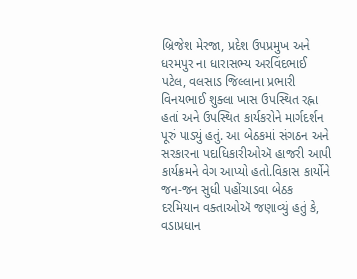બ્રિજેશ મેરજા, પ્રદેશ ઉપપ્રમુખ અને ધરમપુર ના ધારાસભ્ય અરવિંદભાઈ પટેલ, વલસાડ જિલ્લાના પ્રભારી વિનયભાઈ શુક્લા ખાસ ઉપસ્થિત રહ્ના હતાં અને ઉપસ્થિત કાર્યકરોને માર્ગદર્શન પૂરું પાડ્યું હતું. આ બેઠકમાં સંગઠન અને સરકારના પદાધિકારીઓઍ હાજરી આપી કાર્યક્રમને વેગ આપ્યો હતો.વિકાસ કાર્યોને જન-જન સુધી પહોંચાડવા બેઠક દરમિયાન વક્તાઓઍ જણાવ્યું હતું કે, વડાપ્રધાન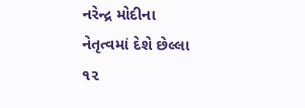નરેન્દ્ર મોદીના નેતૃત્વમાં દેશે છેલ્લા ૧૨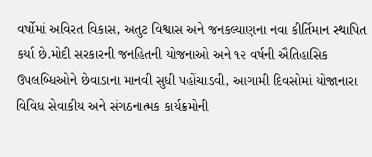વર્ષોમાં અવિરત વિકાસ, અતુટ વિશ્વાસ અને જનકલ્યાણના નવા કીર્તિમાન સ્થાપિત કર્યા છે.મોદી સરકારની જનહિતની યોજનાઓ અને ૧૨ વર્ષની ઐતિહાસિક ઉપલબ્ધિઓને છેવાડાના માનવી સુધી પહોંચાડવી, આગામી દિવસોમાં યોજાનારા વિવિધ સેવાકીય અને સંગઠનાત્મક કાર્યક્રમોની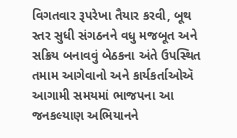વિગતવાર રૂપરેખા તૈયાર કરવી, બૂથ સ્તર સુધી સંગઠનને વધુ મજબૂત અને સક્રિય બનાવવું બેઠકના અંતે ઉપસ્થિત તમામ આગેવાનો અને કાર્યકર્તાઓઍ આગામી સમયમાં ભાજપના આ જનકલ્યાણ અભિયાનને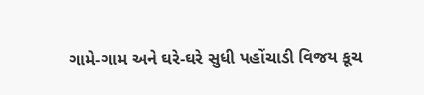ગામે-ગામ અને ઘરે-ઘરે સુધી પહોંચાડી વિજય કૂચ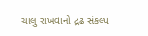ચાલુ રાખવાનો દ્રઢ સંકલ્પ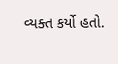વ્યક્ત કર્યો હતો.